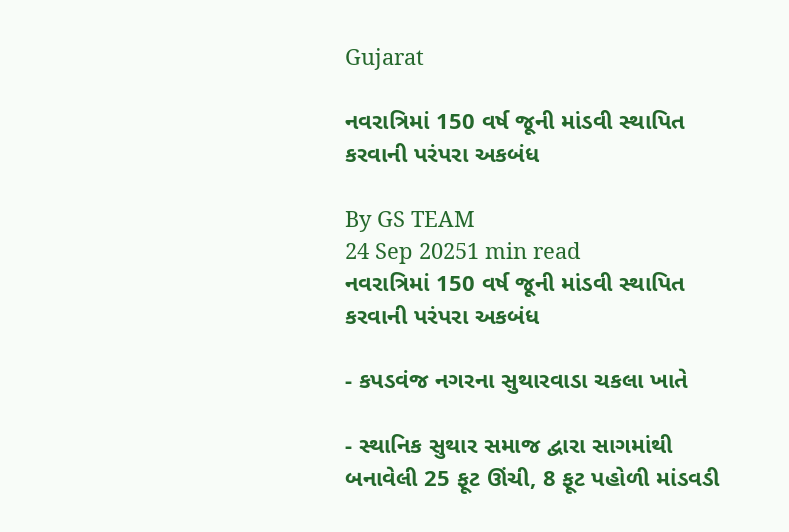Gujarat

નવરાત્રિમાં 150 વર્ષ જૂની માંડવી સ્થાપિત કરવાની પરંપરા અકબંધ

By GS TEAM
24 Sep 20251 min read
નવરાત્રિમાં 150 વર્ષ જૂની માંડવી સ્થાપિત કરવાની પરંપરા અકબંધ

- કપડવંજ નગરના સુથારવાડા ચકલા ખાતે

- સ્થાનિક સુથાર સમાજ દ્વારા સાગમાંથી બનાવેલી 25 ફૂટ ઊંચી, 8 ફૂટ પહોળી માંડવડી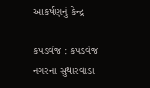આકર્ષણનું કેન્દ્ર

કપડવંજ : કપડવંજ નગરના સુથારવાડા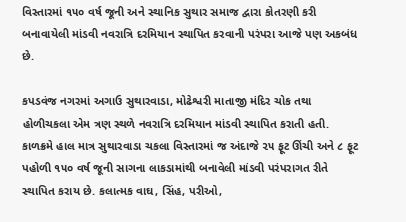વિસ્તારમાં ૧૫૦ વર્ષ જૂની અને સ્થાનિક સુથાર સમાજ દ્વારા કોતરણી કરી બનાવાયેલી માંડવી નવરાત્રિ દરમિયાન સ્થાપિત કરવાની પરંપરા આજે પણ અકબંધ છે.

કપડવંજ નગરમાં અગાઉ સુથારવાડા, મોઢેશ્વરી માતાજી મંદિર ચોક તથા હોળીચકલા એમ ત્રણ સ્થળે નવરાત્રિ દરમિયાન માંડવી સ્થાપિત કરાતી હતી. કાળક્રમે હાલ માત્ર સુથારવાડા ચકલા વિસ્તારમાં જ અંદાજે ૨૫ ફૂટ ઊંચી અને ૮ ફૂટ પહોળી ૧૫૦ વર્ષ જૂની સાગના લાકડામાંથી બનાવેલી માંડવી પરંપરાગત રીતે સ્થાપિત કરાય છે. કલાત્મક વાઘ, સિંહ, પરીઓ,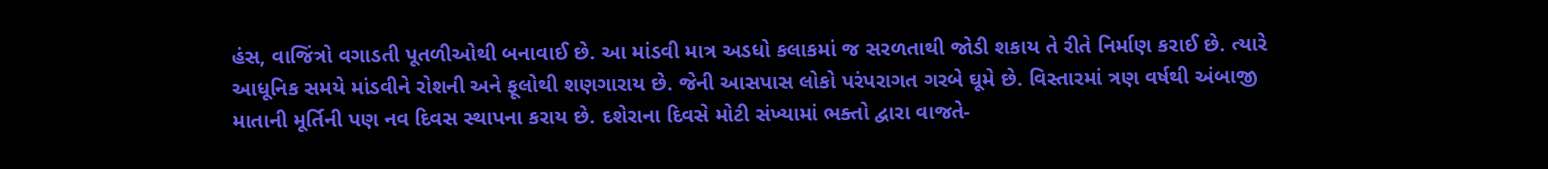હંસ, વાજિંત્રો વગાડતી પૂતળીઓથી બનાવાઈ છે. આ માંડવી માત્ર અડધો કલાકમાં જ સરળતાથી જોડી શકાય તે રીતે નિર્માણ કરાઈ છે. ત્યારે આધૂનિક સમયે માંડવીને રોશની અને ફૂલોથી શણગારાય છે. જેની આસપાસ લોકો પરંપરાગત ગરબે ઘૂમે છે. વિસ્તારમાં ત્રણ વર્ષથી અંબાજી માતાની મૂર્તિની પણ નવ દિવસ સ્થાપના કરાય છે. દશેરાના દિવસે મોટી સંખ્યામાં ભક્તો દ્વારા વાજતે-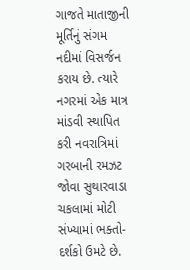ગાજતે માતાજીની મૂર્તિનું સંગમ નદીમાં વિસર્જન કરાય છે. ત્યારે નગરમાં એક માત્ર માંડવી સ્થાપિત કરી નવરાત્રિમાં ગરબાની રમઝટ જોવા સુથારવાડા ચકલામાં મોટી સંખ્યામાં ભક્તો- દર્શકો ઉમટે છે.